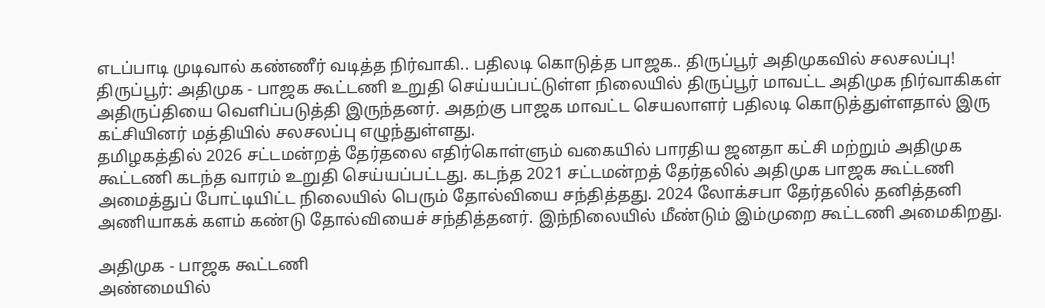எடப்பாடி முடிவால் கண்ணீர் வடித்த நிர்வாகி.. பதிலடி கொடுத்த பாஜக.. திருப்பூர் அதிமுகவில் சலசலப்பு!
திருப்பூர்: அதிமுக - பாஜக கூட்டணி உறுதி செய்யப்பட்டுள்ள நிலையில் திருப்பூர் மாவட்ட அதிமுக நிர்வாகிகள் அதிருப்தியை வெளிப்படுத்தி இருந்தனர். அதற்கு பாஜக மாவட்ட செயலாளர் பதிலடி கொடுத்துள்ளதால் இரு கட்சியினர் மத்தியில் சலசலப்பு எழுந்துள்ளது.
தமிழகத்தில் 2026 சட்டமன்றத் தேர்தலை எதிர்கொள்ளும் வகையில் பாரதிய ஜனதா கட்சி மற்றும் அதிமுக கூட்டணி கடந்த வாரம் உறுதி செய்யப்பட்டது. கடந்த 2021 சட்டமன்றத் தேர்தலில் அதிமுக பாஜக கூட்டணி அமைத்துப் போட்டியிட்ட நிலையில் பெரும் தோல்வியை சந்தித்தது. 2024 லோக்சபா தேர்தலில் தனித்தனி அணியாகக் களம் கண்டு தோல்வியைச் சந்தித்தனர். இந்நிலையில் மீண்டும் இம்முறை கூட்டணி அமைகிறது.

அதிமுக - பாஜக கூட்டணி
அண்மையில்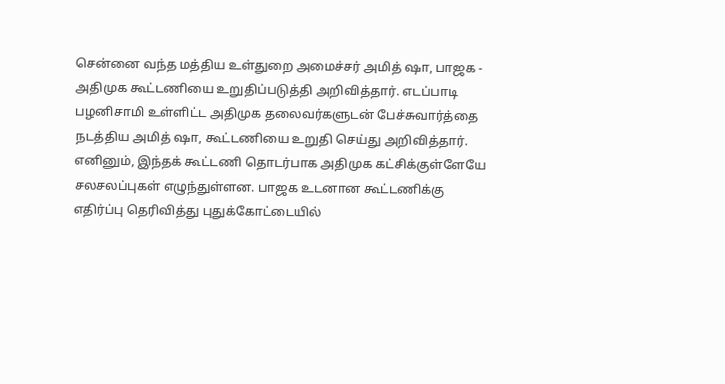சென்னை வந்த மத்திய உள்துறை அமைச்சர் அமித் ஷா, பாஜக - அதிமுக கூட்டணியை உறுதிப்படுத்தி அறிவித்தார். எடப்பாடி பழனிசாமி உள்ளிட்ட அதிமுக தலைவர்களுடன் பேச்சுவார்த்தை நடத்திய அமித் ஷா, கூட்டணியை உறுதி செய்து அறிவித்தார். எனினும், இந்தக் கூட்டணி தொடர்பாக அதிமுக கட்சிக்குள்ளேயே சலசலப்புகள் எழுந்துள்ளன. பாஜக உடனான கூட்டணிக்கு எதிர்ப்பு தெரிவித்து புதுக்கோட்டையில்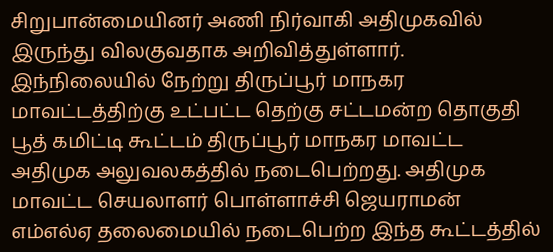சிறுபான்மையினர் அணி நிர்வாகி அதிமுகவில் இருந்து விலகுவதாக அறிவித்துள்ளார்.
இந்நிலையில் நேற்று திருப்பூர் மாநகர மாவட்டத்திற்கு உட்பட்ட தெற்கு சட்டமன்ற தொகுதி பூத் கமிட்டி கூட்டம் திருப்பூர் மாநகர மாவட்ட அதிமுக அலுவலகத்தில் நடைபெற்றது. அதிமுக மாவட்ட செயலாளர் பொள்ளாச்சி ஜெயராமன் எம்எல்ஏ தலைமையில் நடைபெற்ற இந்த கூட்டத்தில்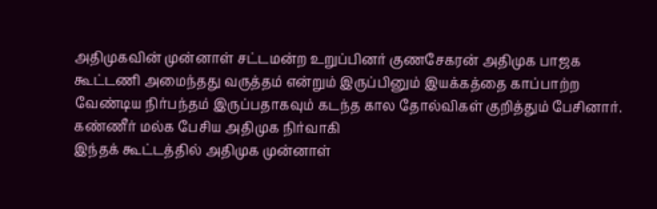அதிமுகவின் முன்னாள் சட்டமன்ற உறுப்பினர் குணசேகரன் அதிமுக பாஜக கூட்டணி அமைந்தது வருத்தம் என்றும் இருப்பினும் இயக்கத்தை காப்பாற்ற வேண்டிய நிர்பந்தம் இருப்பதாகவும் கடந்த கால தோல்விகள் குறித்தும் பேசினார்.
கண்ணீர் மல்க பேசிய அதிமுக நிர்வாகி
இந்தக் கூட்டத்தில் அதிமுக முன்னாள்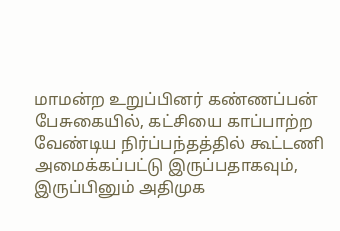மாமன்ற உறுப்பினர் கண்ணப்பன் பேசுகையில், கட்சியை காப்பாற்ற வேண்டிய நிர்ப்பந்தத்தில் கூட்டணி அமைக்கப்பட்டு இருப்பதாகவும், இருப்பினும் அதிமுக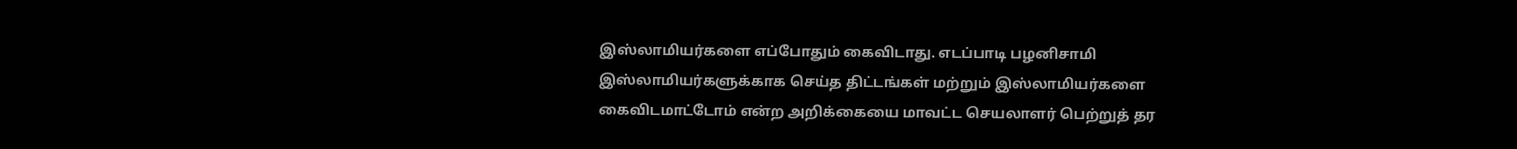இஸ்லாமியர்களை எப்போதும் கைவிடாது. எடப்பாடி பழனிசாமி இஸ்லாமியர்களுக்காக செய்த திட்டங்கள் மற்றும் இஸ்லாமியர்களை கைவிடமாட்டோம் என்ற அறிக்கையை மாவட்ட செயலாளர் பெற்றுத் தர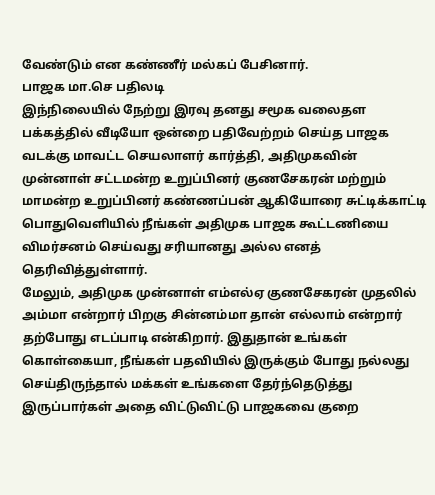வேண்டும் என கண்ணீர் மல்கப் பேசினார்.
பாஜக மா.செ பதிலடி
இந்நிலையில் நேற்று இரவு தனது சமூக வலைதள பக்கத்தில் வீடியோ ஒன்றை பதிவேற்றம் செய்த பாஜக வடக்கு மாவட்ட செயலாளர் கார்த்தி, அதிமுகவின் முன்னாள் சட்டமன்ற உறுப்பினர் குணசேகரன் மற்றும் மாமன்ற உறுப்பினர் கண்ணப்பன் ஆகியோரை சுட்டிக்காட்டி பொதுவெளியில் நீங்கள் அதிமுக பாஜக கூட்டணியை விமர்சனம் செய்வது சரியானது அல்ல எனத் தெரிவித்துள்ளார்.
மேலும், அதிமுக முன்னாள் எம்எல்ஏ குணசேகரன் முதலில் அம்மா என்றார் பிறகு சின்னம்மா தான் எல்லாம் என்றார் தற்போது எடப்பாடி என்கிறார். இதுதான் உங்கள் கொள்கையா, நீங்கள் பதவியில் இருக்கும் போது நல்லது செய்திருந்தால் மக்கள் உங்களை தேர்ந்தெடுத்து இருப்பார்கள் அதை விட்டுவிட்டு பாஜகவை குறை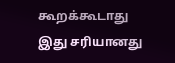கூறக்கூடாது இது சரியானது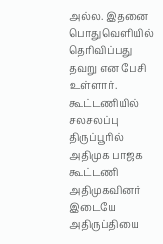அல்ல. இதனை பொதுவெளியில் தெரிவிப்பது தவறு என பேசி உள்ளார்.
கூட்டணியில் சலசலப்பு
திருப்பூரில் அதிமுக பாஜக கூட்டணி அதிமுகவினர் இடையே அதிருப்தியை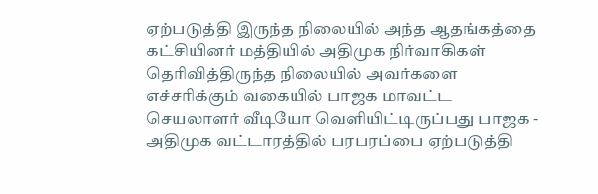ஏற்படுத்தி இருந்த நிலையில் அந்த ஆதங்கத்தை கட்சியினர் மத்தியில் அதிமுக நிர்வாகிகள் தெரிவித்திருந்த நிலையில் அவர்களை எச்சரிக்கும் வகையில் பாஜக மாவட்ட செயலாளர் வீடியோ வெளியிட்டிருப்பது பாஜக - அதிமுக வட்டாரத்தில் பரபரப்பை ஏற்படுத்தி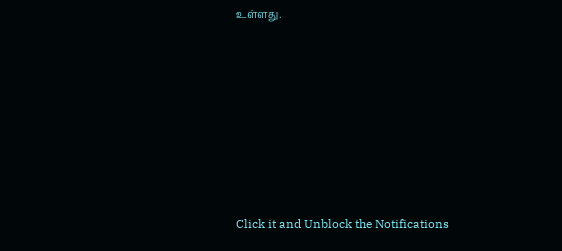உள்ளது.












Click it and Unblock the Notifications